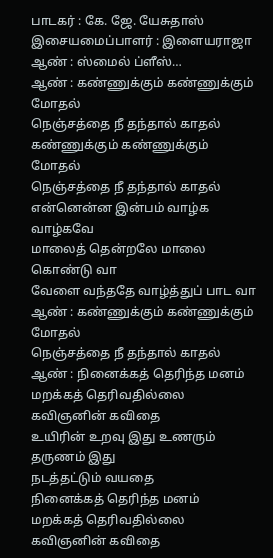பாடகர் : கே. ஜே. யேசுதாஸ்
இசையமைப்பாளர் : இளையராஜா
ஆண் : ஸ்மைல் ப்ளீஸ்…
ஆண் : கண்ணுக்கும் கண்ணுக்கும் மோதல்
நெஞ்சத்தை நீ தந்தால் காதல்
கண்ணுக்கும் கண்ணுக்கும் மோதல்
நெஞ்சத்தை நீ தந்தால் காதல்
என்னென்ன இன்பம் வாழ்க வாழ்கவே
மாலைத் தென்றலே மாலை கொண்டு வா
வேளை வந்ததே வாழ்த்துப் பாட வா
ஆண் : கண்ணுக்கும் கண்ணுக்கும் மோதல்
நெஞ்சத்தை நீ தந்தால் காதல்
ஆண் : நினைக்கத் தெரிந்த மனம்
மறக்கத் தெரிவதில்லை கவிஞனின் கவிதை
உயிரின் உறவு இது உணரும் தருணம் இது
நடத்தட்டும் வயதை
நினைக்கத் தெரிந்த மனம்
மறக்கத் தெரிவதில்லை கவிஞனின் கவிதை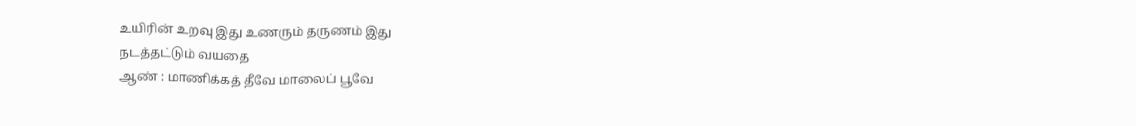உயிரின் உறவு இது உணரும் தருணம் இது
நடத்தட்டும் வயதை
ஆண் : மாணிக்கத் தீவே மாலைப் பூவே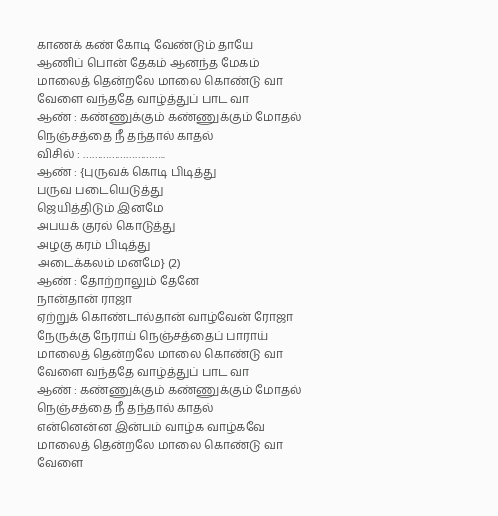காணக் கண் கோடி வேண்டும் தாயே
ஆணிப் பொன் தேகம் ஆனந்த மேகம்
மாலைத் தென்றலே மாலை கொண்டு வா
வேளை வந்ததே வாழ்த்துப் பாட வா
ஆண் : கண்ணுக்கும் கண்ணுக்கும் மோதல்
நெஞ்சத்தை நீ தந்தால் காதல்
விசில் : ………………………..
ஆண் : {புருவக் கொடி பிடித்து
பருவ படையெடுத்து
ஜெயித்திடும் இனமே
அபயக் குரல் கொடுத்து
அழகு கரம் பிடித்து
அடைக்கலம் மனமே} (2)
ஆண் : தோற்றாலும் தேனே
நான்தான் ராஜா
ஏற்றுக் கொண்டால்தான் வாழ்வேன் ரோஜா
நேருக்கு நேராய் நெஞ்சத்தைப் பாராய்
மாலைத் தென்றலே மாலை கொண்டு வா
வேளை வந்ததே வாழ்த்துப் பாட வா
ஆண் : கண்ணுக்கும் கண்ணுக்கும் மோதல்
நெஞ்சத்தை நீ தந்தால் காதல்
என்னென்ன இன்பம் வாழ்க வாழ்கவே
மாலைத் தென்றலே மாலை கொண்டு வா
வேளை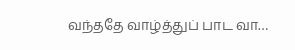வந்ததே வாழ்த்துப் பாட வா…